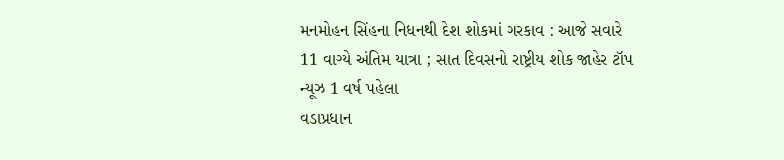મનમોહન સિંહના નિધનથી દેશ શોકમાં ગરકાવ : આજે સવારે 11 વાગ્યે અંતિમ યાત્રા ; સાત દિવસનો રાષ્ટ્રીય શોક જાહેર ટૉપ ન્યૂઝ 1 વર્ષ પહેલા
વડાપ્રધાન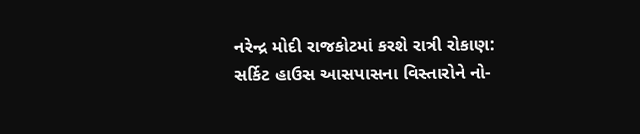નરેન્દ્ર મોદી રાજકોટમાં કરશે રાત્રી રોકાણ: સર્કિટ હાઉસ આસપાસના વિસ્તારોને નો-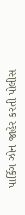પાર્કિગ ઝોન જાહેર કરતી પોલીસ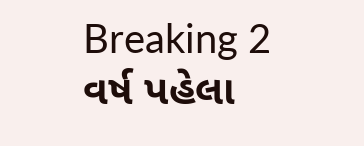Breaking 2 વર્ષ પહેલા